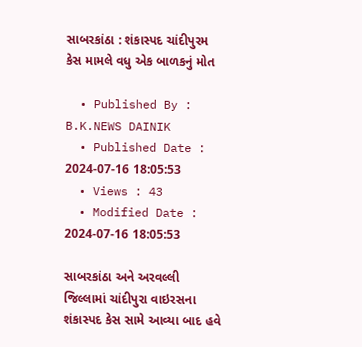સાબરકાંઠા : શંકાસ્પદ ચાંદીપુરમ કેસ મામલે વધુ એક બાળકનું મોત

  • Published By : B.K.NEWS DAINIK
  • Published Date : 2024-07-16 18:05:53
  • Views : 43
  • Modified Date : 2024-07-16 18:05:53

સાબરકાંઠા અને અરવલ્લી જિલ્લામાં ચાંદીપુરા વાઇરસના શંકાસ્પદ કેસ સામે આવ્યા બાદ હવે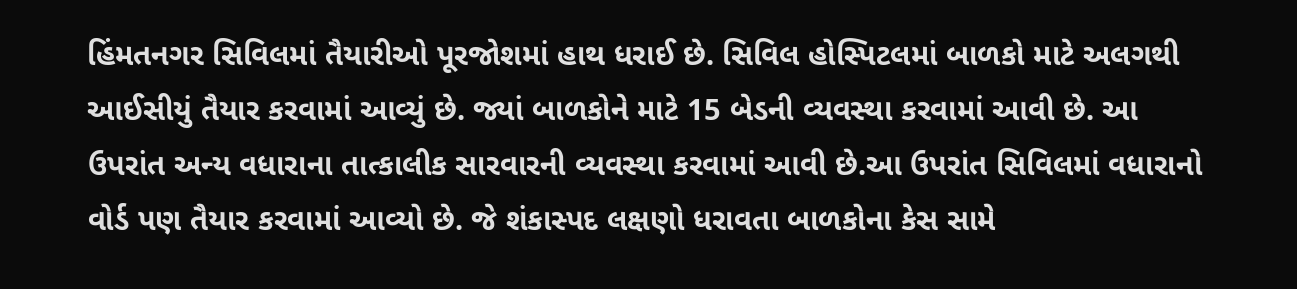હિંમતનગર સિવિલમાં તૈયારીઓ પૂરજોશમાં હાથ ધરાઈ છે. સિવિલ હોસ્પિટલમાં બાળકો માટે અલગથી આઈસીયું તૈયાર કરવામાં આવ્યું છે. જ્યાં બાળકોને માટે 15 બેડની વ્યવસ્થા કરવામાં આવી છે. આ ઉપરાંત અન્ય વધારાના તાત્કાલીક સારવારની વ્યવસ્થા કરવામાં આવી છે.આ ઉપરાંત સિવિલમાં વધારાનો વોર્ડ પણ તૈયાર કરવામાં આવ્યો છે. જે શંકાસ્પદ લક્ષણો ધરાવતા બાળકોના કેસ સામે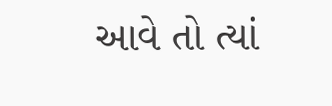આવે તો ત્યાં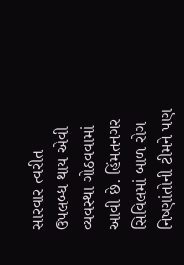સારવાર ત્વરીત ઉપલબ્ધ થાય એવી વ્યવસ્થા ગોઠવવામાં આવી છે. હિંમતનગર સિવિલમાં બાળ રોગ નિષ્ણાંતોની ટીમને પણ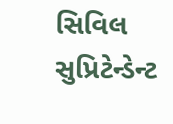સિવિલ સુપ્રિટેન્ડેન્ટ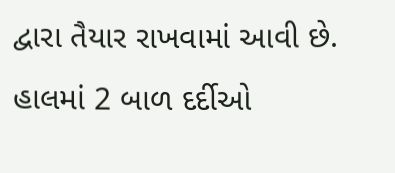દ્વારા તૈયાર રાખવામાં આવી છે. હાલમાં 2 બાળ દર્દીઓ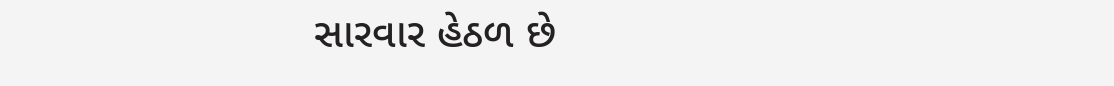સારવાર હેઠળ છે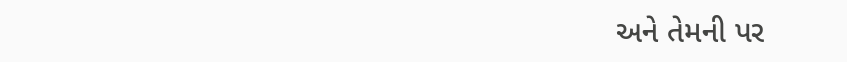અને તેમની પર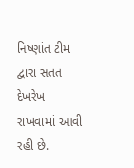નિષ્ણાંત ટીમ દ્વારા સતત દેખરેખ રાખવામાં આવી રહી છે.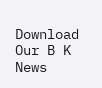Download Our B K News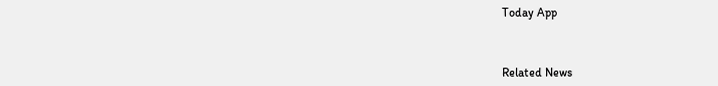Today App



Related News